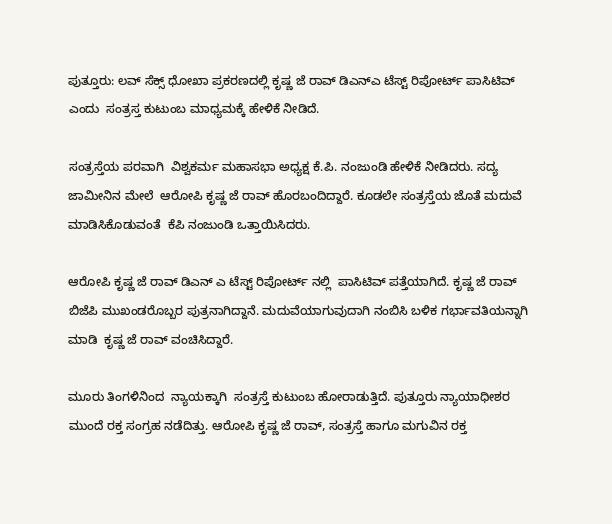ಪುತ್ತೂರು: ಲವ್ ಸೆಕ್ಸ್ ಧೋಖಾ ಪ್ರಕರಣದಲ್ಲಿ ಕೃಷ್ಣ ಜೆ ರಾವ್ ಡಿಎನ್ಎ ಟೆಸ್ಟ್ ರಿಪೋರ್ಟ್ ಪಾಸಿಟಿವ್ ಎಂದು  ಸಂತ್ರಸ್ತ ಕುಟುಂಬ ಮಾಧ್ಯಮಕ್ಕೆ ಹೇಳಿಕೆ ನೀಡಿದೆ.

ಸಂತ್ರಸ್ತೆಯ ಪರವಾಗಿ  ವಿಶ್ವಕರ್ಮ ಮಹಾಸಭಾ ಅಧ್ಯಕ್ಷ ಕೆ.ಪಿ. ನಂಜುಂಡಿ ಹೇಳಿಕೆ ನೀಡಿದರು. ಸದ್ಯ ಜಾಮೀನಿನ ಮೇಲೆ  ಆರೋಪಿ ಕೃಷ್ಣ ಜೆ ರಾವ್ ಹೊರಬಂದಿದ್ದಾರೆ. ಕೂಡಲೇ ಸಂತ್ರಸ್ತೆಯ ಜೊತೆ ಮದುವೆ ಮಾಡಿಸಿಕೊಡುವಂತೆ  ಕೆಪಿ ನಂಜುಂಡಿ ಒತ್ತಾಯಿಸಿದರು.

ಆರೋಪಿ ಕೃಷ್ಣ ಜೆ ರಾವ್ ಡಿಎನ್ ಎ ಟೆಸ್ಟ್ ರಿಪೋರ್ಟ್ ನಲ್ಲಿ  ಪಾಸಿಟಿವ್ ಪತ್ತೆಯಾಗಿದೆ. ಕೃಷ್ಣ ಜೆ ರಾವ್ ಬಿಜೆಪಿ ಮುಖಂಡರೊಬ್ಬರ ಪುತ್ರನಾಗಿದ್ದಾನೆ. ಮದುವೆಯಾಗುವುದಾಗಿ ನಂಬಿಸಿ ಬಳಿಕ ಗರ್ಭಾವತಿಯನ್ನಾಗಿ ಮಾಡಿ  ಕೃಷ್ಣ ಜೆ ರಾವ್ ವಂಚಿಸಿದ್ದಾರೆ.

ಮೂರು ತಿಂಗಳಿನಿಂದ  ನ್ಯಾಯಕ್ಕಾಗಿ  ಸಂತ್ರಸ್ತೆ ಕುಟುಂಬ ಹೋರಾಡುತ್ತಿದೆ. ಪುತ್ತೂರು ನ್ಯಾಯಾಧೀಶರ ಮುಂದೆ ರಕ್ತ ಸಂಗ್ರಹ ನಡೆದಿತ್ತು. ಆರೋಪಿ ಕೃಷ್ಣ ಜೆ ರಾವ್, ಸಂತ್ರಸ್ತೆ ಹಾಗೂ ಮಗುವಿನ ರಕ್ತ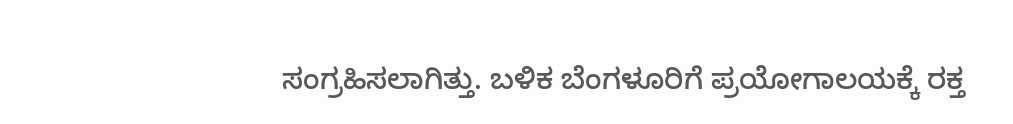ಸಂಗ್ರಹಿಸಲಾಗಿತ್ತು. ಬಳಿಕ ಬೆಂಗಳೂರಿಗೆ ಪ್ರಯೋಗಾಲಯಕ್ಕೆ ರಕ್ತ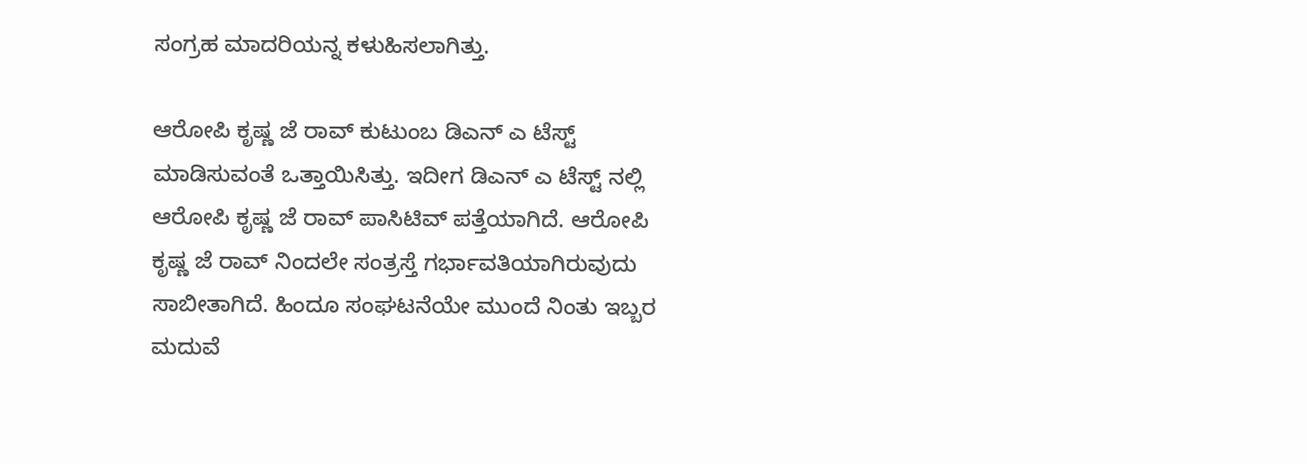ಸಂಗ್ರಹ ಮಾದರಿಯನ್ನ ಕಳುಹಿಸಲಾಗಿತ್ತು.

ಆರೋಪಿ ಕೃಷ್ಣ ಜೆ ರಾವ್ ಕುಟುಂಬ ಡಿಎನ್ ಎ ಟೆಸ್ಟ್ ಮಾಡಿಸುವಂತೆ ಒತ್ತಾಯಿಸಿತ್ತು. ಇದೀಗ ಡಿಎನ್ ಎ ಟೆಸ್ಟ್ ನಲ್ಲಿ ಆರೋಪಿ ಕೃಷ್ಣ ಜೆ ರಾವ್ ಪಾಸಿಟಿವ್ ಪತ್ತೆಯಾಗಿದೆ. ಆರೋಪಿ ಕೃಷ್ಣ ಜೆ ರಾವ್ ನಿಂದಲೇ ಸಂತ್ರಸ್ತೆ ಗರ್ಭಾವತಿಯಾಗಿರುವುದು ಸಾಬೀತಾಗಿದೆ. ಹಿಂದೂ ಸಂಘಟನೆಯೇ ಮುಂದೆ ನಿಂತು ಇಬ್ಬರ ಮದುವೆ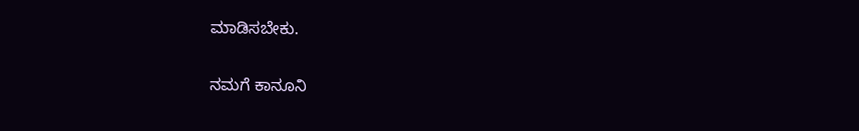ಮಾಡಿಸಬೇಕು.

ನಮಗೆ ಕಾನೂನಿ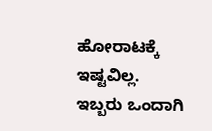ಹೋರಾಟಕ್ಕೆ ಇಷ್ಟವಿಲ್ಲ. ಇಬ್ಬರು ಒಂದಾಗಿ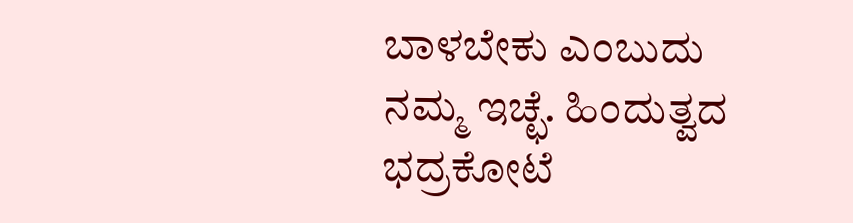ಬಾಳಬೇಕು ಎಂಬುದು ನಮ್ಮ ಇಚ್ಛೆ. ಹಿಂದುತ್ವದ ಭದ್ರಕೋಟೆ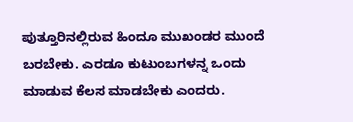ಪುತ್ತೂರಿನಲ್ಲಿರುವ ಹಿಂದೂ ಮುಖಂಡರ ಮುಂದೆ ಬರಬೇಕು. ಎರಡೂ ಕುಟುಂಬಗಳನ್ನ ಒಂದು ಮಾಡುವ ಕೆಲಸ ಮಾಡಬೇಕು ಎಂದರು.